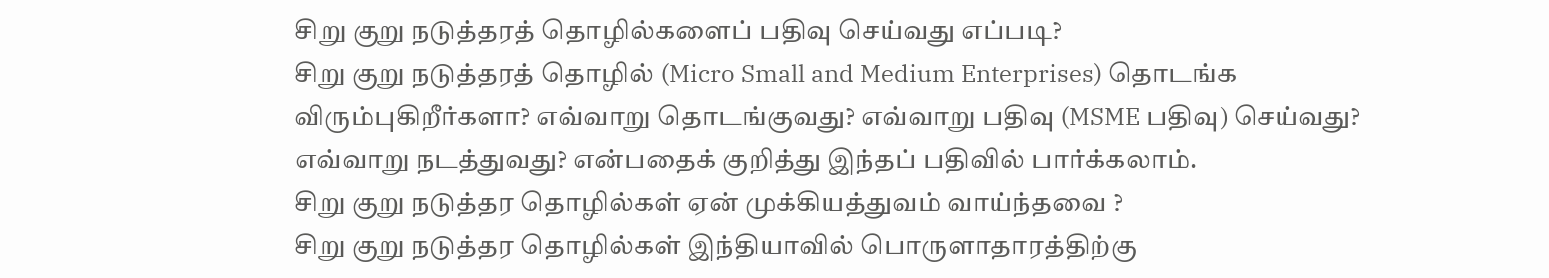சிறு குறு நடுத்தரத் தொழில்களைப் பதிவு செய்வது எப்படி?
சிறு குறு நடுத்தரத் தொழில் (Micro Small and Medium Enterprises) தொடங்க விரும்புகிறீர்களா? எவ்வாறு தொடங்குவது? எவ்வாறு பதிவு (MSME பதிவு) செய்வது? எவ்வாறு நடத்துவது? என்பதைக் குறித்து இந்தப் பதிவில் பார்க்கலாம்.
சிறு குறு நடுத்தர தொழில்கள் ஏன் முக்கியத்துவம் வாய்ந்தவை ?
சிறு குறு நடுத்தர தொழில்கள் இந்தியாவில் பொருளாதாரத்திற்கு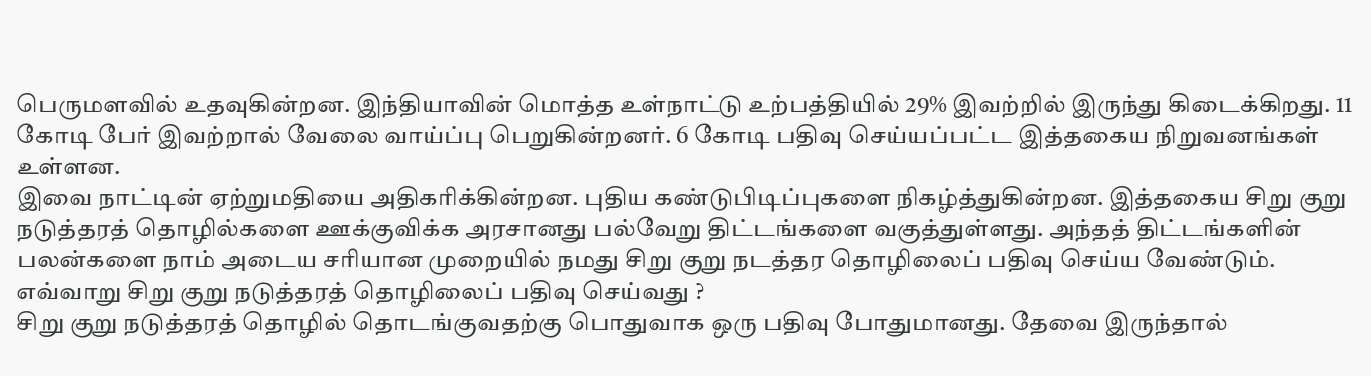பெருமளவில் உதவுகின்றன. இந்தியாவின் மொத்த உள்நாட்டு உற்பத்தியில் 29% இவற்றில் இருந்து கிடைக்கிறது. 11 கோடி பேர் இவற்றால் வேலை வாய்ப்பு பெறுகின்றனர். 6 கோடி பதிவு செய்யப்பட்ட இத்தகைய நிறுவனங்கள் உள்ளன.
இவை நாட்டின் ஏற்றுமதியை அதிகரிக்கின்றன. புதிய கண்டுபிடிப்புகளை நிகழ்த்துகின்றன. இத்தகைய சிறு குறு நடுத்தரத் தொழில்களை ஊக்குவிக்க அரசானது பல்வேறு திட்டங்களை வகுத்துள்ளது. அந்தத் திட்டங்களின் பலன்களை நாம் அடைய சரியான முறையில் நமது சிறு குறு நடத்தர தொழிலைப் பதிவு செய்ய வேண்டும்.
எவ்வாறு சிறு குறு நடுத்தரத் தொழிலைப் பதிவு செய்வது ?
சிறு குறு நடுத்தரத் தொழில் தொடங்குவதற்கு பொதுவாக ஒரு பதிவு போதுமானது. தேவை இருந்தால்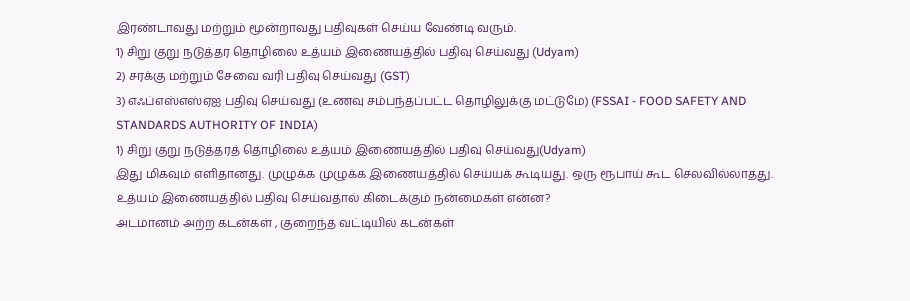இரண்டாவது மற்றும் மூன்றாவது பதிவுகள் செய்ய வேண்டி வரும்.
1) சிறு குறு நடுத்தர தொழிலை உத்யம் இணையத்தில் பதிவு செய்வது (Udyam)
2) சரக்கு மற்றும் சேவை வரி பதிவு செய்வது (GST)
3) எஃப்எஸ்எஸ்ஏஐ பதிவு செய்வது (உணவு சம்பந்தப்பட்ட தொழிலுக்கு மட்டுமே) (FSSAI - FOOD SAFETY AND STANDARDS AUTHORITY OF INDIA)
1) சிறு குறு நடுத்தரத் தொழிலை உத்யம் இணையத்தில் பதிவு செய்வது(Udyam)
இது மிகவும் எளிதானது. முழுக்க முழுக்க இணையத்தில் செய்யக் கூடியது. ஒரு ரூபாய் கூட செலவில்லாதது.
உத்யம் இணையத்தில் பதிவு செய்வதால் கிடைக்கும் நன்மைகள் என்ன?
அடமானம் அற்ற கடன்கள் , குறைந்த வட்டியில் கடன்கள்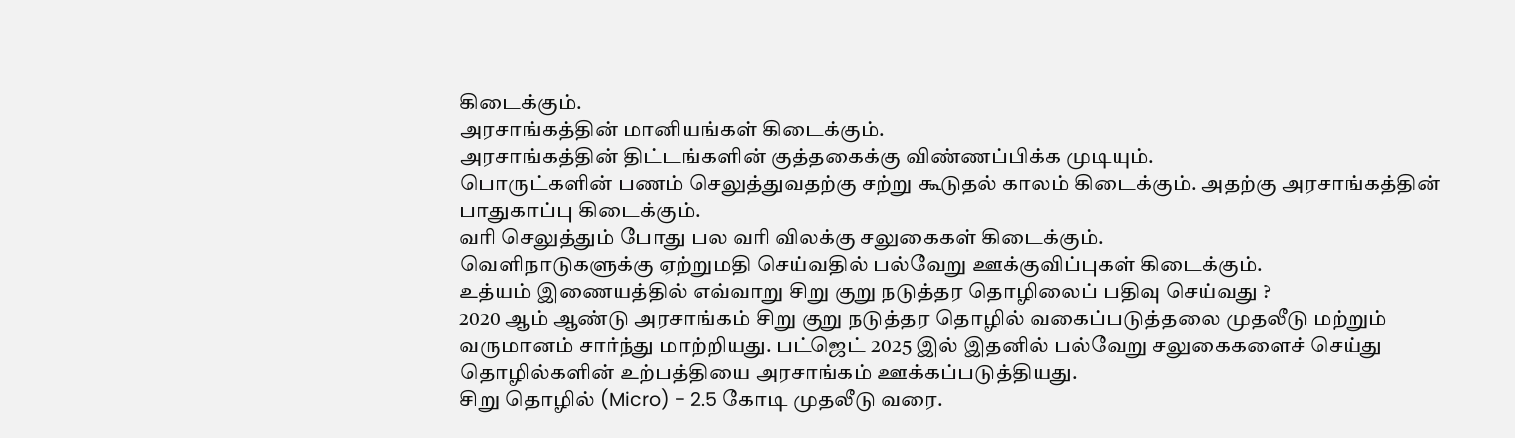கிடைக்கும்.
அரசாங்கத்தின் மானியங்கள் கிடைக்கும்.
அரசாங்கத்தின் திட்டங்களின் குத்தகைக்கு விண்ணப்பிக்க முடியும்.
பொருட்களின் பணம் செலுத்துவதற்கு சற்று கூடுதல் காலம் கிடைக்கும். அதற்கு அரசாங்கத்தின் பாதுகாப்பு கிடைக்கும்.
வரி செலுத்தும் போது பல வரி விலக்கு சலுகைகள் கிடைக்கும்.
வெளிநாடுகளுக்கு ஏற்றுமதி செய்வதில் பல்வேறு ஊக்குவிப்புகள் கிடைக்கும்.
உத்யம் இணையத்தில் எவ்வாறு சிறு குறு நடுத்தர தொழிலைப் பதிவு செய்வது ?
2020 ஆம் ஆண்டு அரசாங்கம் சிறு குறு நடுத்தர தொழில் வகைப்படுத்தலை முதலீடு மற்றும் வருமானம் சார்ந்து மாற்றியது. பட்ஜெட் 2025 இல் இதனில் பல்வேறு சலுகைகளைச் செய்து தொழில்களின் உற்பத்தியை அரசாங்கம் ஊக்கப்படுத்தியது.
சிறு தொழில் (Micro) - 2.5 கோடி முதலீடு வரை.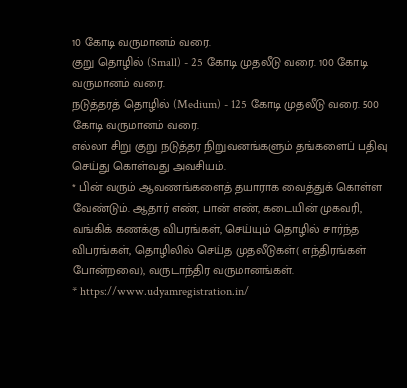10 கோடி வருமானம் வரை.
குறு தொழில் (Small) - 25 கோடி முதலீடு வரை. 100 கோடி வருமானம் வரை.
நடுத்தரத் தொழில் (Medium) - 125 கோடி முதலீடு வரை. 500 கோடி வருமானம் வரை.
எல்லா சிறு குறு நடுத்தர நிறுவனங்களும் தங்களைப் பதிவு செய்து கொள்வது அவசியம்.
* பின் வரும் ஆவணங்களைத் தயாராக வைத்துக் கொள்ள வேண்டும். ஆதார் எண், பான் எண், கடையின் முகவரி, வங்கிக் கணக்கு விபரங்கள், செய்யும் தொழில் சார்ந்த விபரங்கள், தொழிலில் செய்த முதலீடுகள்( எந்திரங்கள் போன்றவை), வருடாந்திர வருமானங்கள்.
* https://www.udyamregistration.in/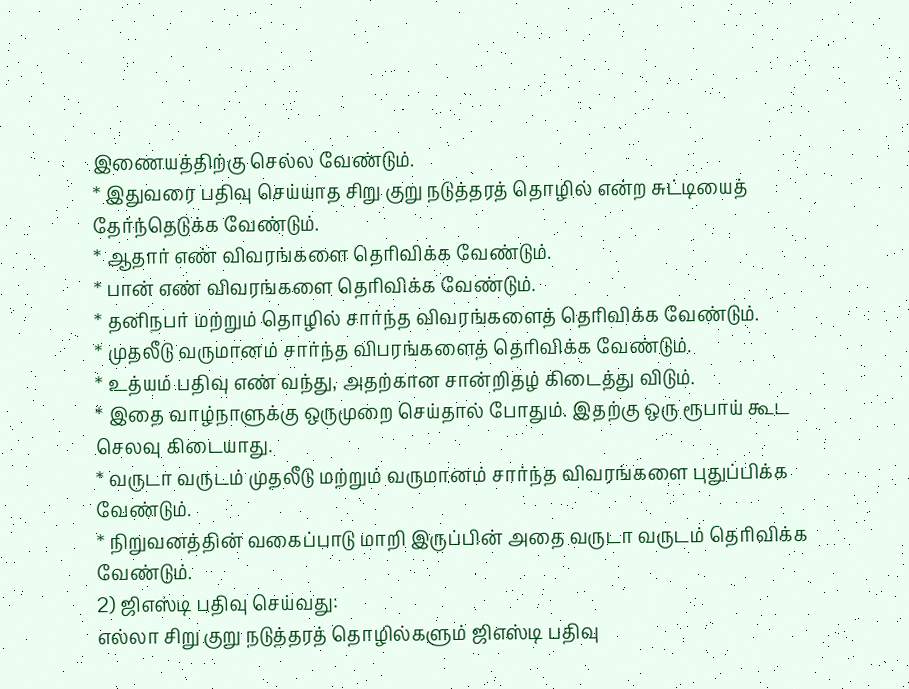இணையத்திற்கு செல்ல வேண்டும்.
* இதுவரை பதிவு செய்யாத சிறு குறு நடுத்தரத் தொழில் என்ற சுட்டியைத் தேர்ந்தெடுக்க வேண்டும்.
* ஆதார் எண் விவரங்களை தெரிவிக்க வேண்டும்.
* பான் எண் விவரங்களை தெரிவிக்க வேண்டும்.
* தனிநபர் மற்றும் தொழில் சார்ந்த விவரங்களைத் தெரிவிக்க வேண்டும்.
* முதலீடு வருமானம் சார்ந்த விபரங்களைத் தெரிவிக்க வேண்டும்.
* உத்யம் பதிவு எண் வந்து, அதற்கான சான்றிதழ் கிடைத்து விடும்.
* இதை வாழ்நாளுக்கு ஒருமுறை செய்தால் போதும். இதற்கு ஒரு ரூபாய் கூட செலவு கிடையாது.
* வருடா வருடம் முதலீடு மற்றும் வருமானம் சார்ந்த விவரங்களை புதுப்பிக்க வேண்டும்.
* நிறுவனத்தின் வகைப்பாடு மாறி இருப்பின் அதை வருடா வருடம் தெரிவிக்க வேண்டும்.
2) ஜிஎஸ்டி பதிவு செய்வது:
எல்லா சிறு குறு நடுத்தரத் தொழில்களும் ஜிஎஸ்டி பதிவு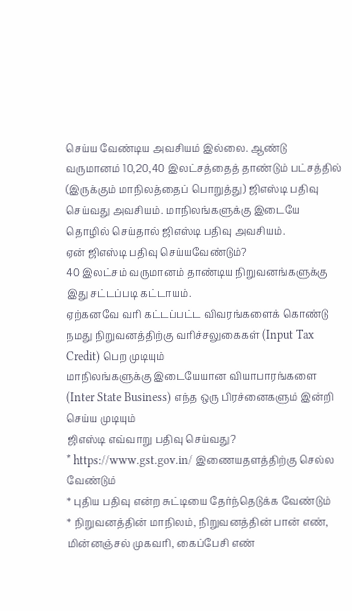செய்ய வேண்டிய அவசியம் இல்லை. ஆண்டு வருமானம் 10,20,40 இலட்சத்தைத் தாண்டும் பட்சத்தில் (இருக்கும் மாநிலத்தைப் பொறுத்து) ஜிஎஸ்டி பதிவு செய்வது அவசியம். மாநிலங்களுக்கு இடையே தொழில் செய்தால் ஜிஎஸ்டி பதிவு அவசியம்.
ஏன் ஜிஎஸ்டி பதிவு செய்யவேண்டும்?
40 இலட்சம் வருமானம் தாண்டிய நிறுவனங்களுக்கு இது சட்டப்படி கட்டாயம்.
ஏற்கனவே வரி கட்டப்பட்ட விவரங்களைக் கொண்டு நமது நிறுவனத்திற்கு வரிச்சலுகைகள் (Input Tax Credit) பெற முடியும்
மாநிலங்களுக்கு இடையேயான வியாபாரங்களை (Inter State Business) எந்த ஒரு பிரச்னைகளும் இன்றி செய்ய முடியும்
ஜிஎஸ்டி எவ்வாறு பதிவு செய்வது?
* https://www.gst.gov.in/ இணையதளத்திற்கு செல்ல வேண்டும்
* புதிய பதிவு என்ற சுட்டியை தேர்ந்தெடுக்க வேண்டும்
* நிறுவனத்தின் மாநிலம், நிறுவனத்தின் பான் எண், மின்னஞ்சல் முகவரி, கைப்பேசி எண்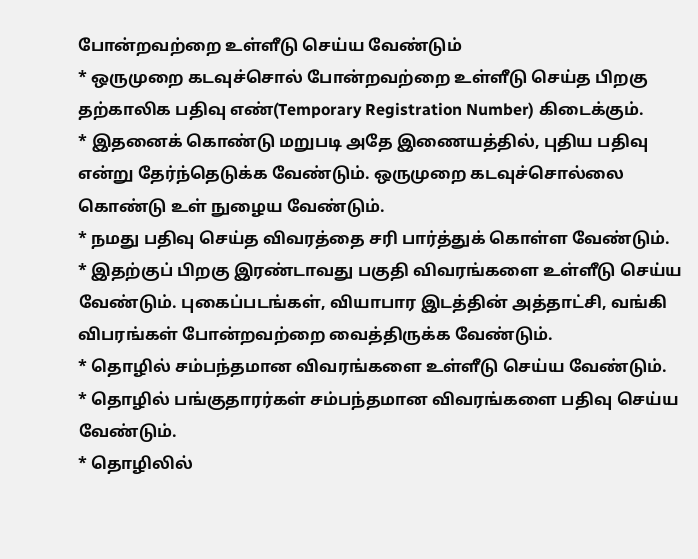போன்றவற்றை உள்ளீடு செய்ய வேண்டும்
* ஒருமுறை கடவுச்சொல் போன்றவற்றை உள்ளீடு செய்த பிறகு தற்காலிக பதிவு எண்(Temporary Registration Number) கிடைக்கும்.
* இதனைக் கொண்டு மறுபடி அதே இணையத்தில், புதிய பதிவு என்று தேர்ந்தெடுக்க வேண்டும். ஒருமுறை கடவுச்சொல்லை கொண்டு உள் நுழைய வேண்டும்.
* நமது பதிவு செய்த விவரத்தை சரி பார்த்துக் கொள்ள வேண்டும்.
* இதற்குப் பிறகு இரண்டாவது பகுதி விவரங்களை உள்ளீடு செய்ய வேண்டும். புகைப்படங்கள், வியாபார இடத்தின் அத்தாட்சி, வங்கி விபரங்கள் போன்றவற்றை வைத்திருக்க வேண்டும்.
* தொழில் சம்பந்தமான விவரங்களை உள்ளீடு செய்ய வேண்டும்.
* தொழில் பங்குதாரர்கள் சம்பந்தமான விவரங்களை பதிவு செய்ய வேண்டும்.
* தொழிலில்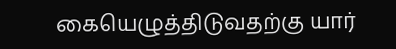கையெழுத்திடுவதற்கு யார்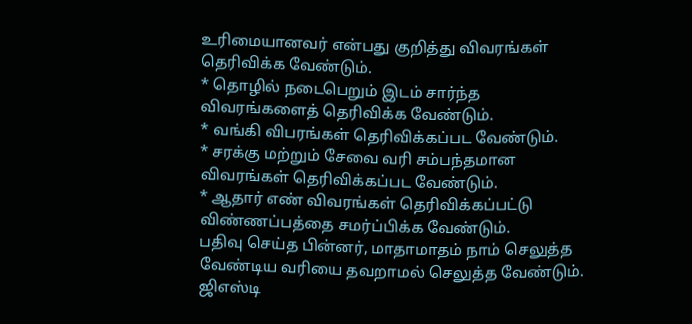உரிமையானவர் என்பது குறித்து விவரங்கள் தெரிவிக்க வேண்டும்.
* தொழில் நடைபெறும் இடம் சார்ந்த விவரங்களைத் தெரிவிக்க வேண்டும்.
* வங்கி விபரங்கள் தெரிவிக்கப்பட வேண்டும்.
* சரக்கு மற்றும் சேவை வரி சம்பந்தமான விவரங்கள் தெரிவிக்கப்பட வேண்டும்.
* ஆதார் எண் விவரங்கள் தெரிவிக்கப்பட்டு விண்ணப்பத்தை சமர்ப்பிக்க வேண்டும்.
பதிவு செய்த பின்னர், மாதாமாதம் நாம் செலுத்த வேண்டிய வரியை தவறாமல் செலுத்த வேண்டும். ஜிஎஸ்டி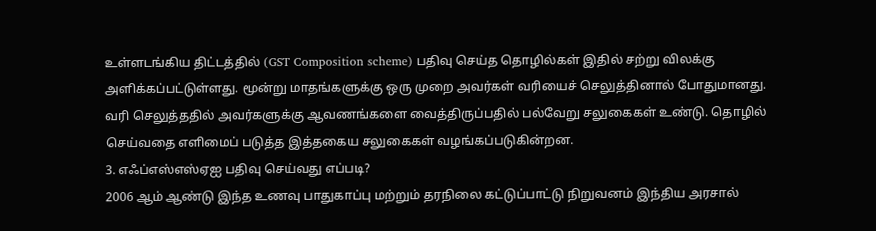உள்ளடங்கிய திட்டத்தில் (GST Composition scheme) பதிவு செய்த தொழில்கள் இதில் சற்று விலக்கு அளிக்கப்பட்டுள்ளது. மூன்று மாதங்களுக்கு ஒரு முறை அவர்கள் வரியைச் செலுத்தினால் போதுமானது. வரி செலுத்ததில் அவர்களுக்கு ஆவணங்களை வைத்திருப்பதில் பல்வேறு சலுகைகள் உண்டு. தொழில் செய்வதை எளிமைப் படுத்த இத்தகைய சலுகைகள் வழங்கப்படுகின்றன.
3. எஃப்எஸ்எஸ்ஏஐ பதிவு செய்வது எப்படி?
2006 ஆம் ஆண்டு இந்த உணவு பாதுகாப்பு மற்றும் தரநிலை கட்டுப்பாட்டு நிறுவனம் இந்திய அரசால்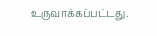உருவாக்கப்பட்டது.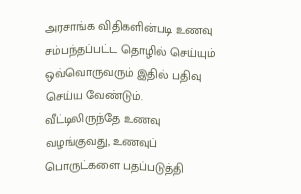அரசாங்க விதிகளின்படி உணவு சம்பந்தப்பட்ட தொழில் செய்யும் ஒவ்வொருவரும் இதில் பதிவு செய்ய வேண்டும்.
வீட்டிலிருந்தே உணவு வழங்குவது, உணவுப் பொருட்களை பதப்படுத்தி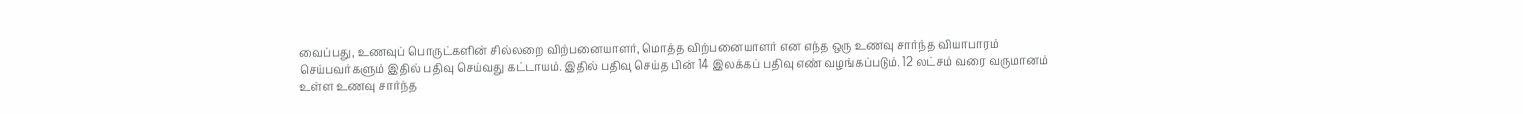வைப்பது, உணவுப் பொருட்களின் சில்லறை விற்பனையாளர், மொத்த விற்பனையாளர் என எந்த ஒரு உணவு சார்ந்த வியாபாரம் செய்பவர்களும் இதில் பதிவு செய்வது கட்டாயம். இதில் பதிவு செய்த பின் 14 இலக்கப் பதிவு எண் வழங்கப்படும். 12 லட்சம் வரை வருமானம் உள்ள உணவு சார்ந்த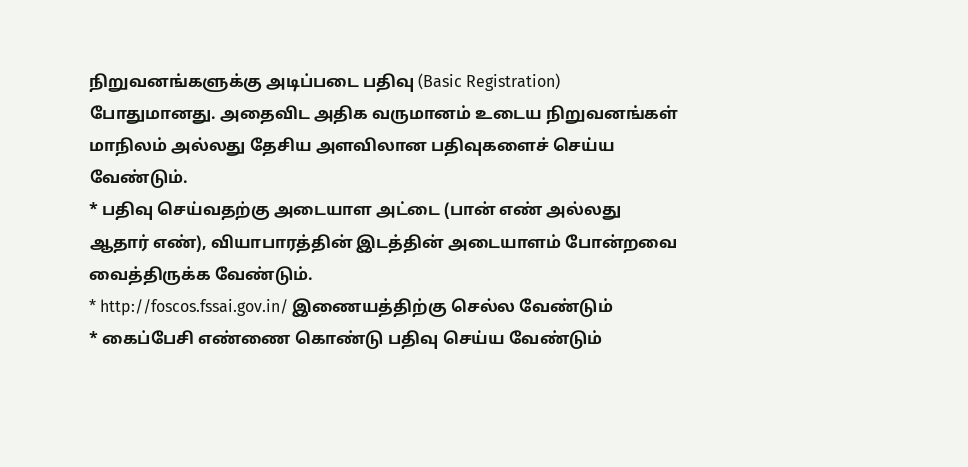நிறுவனங்களுக்கு அடிப்படை பதிவு (Basic Registration) போதுமானது. அதைவிட அதிக வருமானம் உடைய நிறுவனங்கள் மாநிலம் அல்லது தேசிய அளவிலான பதிவுகளைச் செய்ய வேண்டும்.
* பதிவு செய்வதற்கு அடையாள அட்டை (பான் எண் அல்லது ஆதார் எண்), வியாபாரத்தின் இடத்தின் அடையாளம் போன்றவை வைத்திருக்க வேண்டும்.
* http://foscos.fssai.gov.in/ இணையத்திற்கு செல்ல வேண்டும்
* கைப்பேசி எண்ணை கொண்டு பதிவு செய்ய வேண்டும்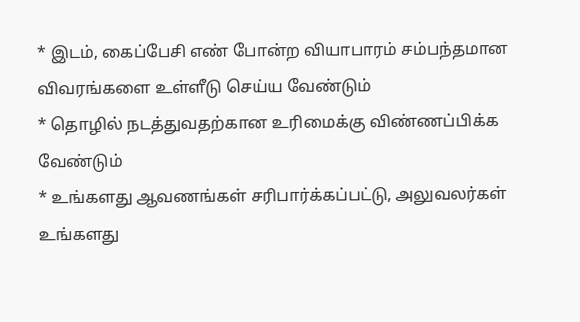* இடம், கைப்பேசி எண் போன்ற வியாபாரம் சம்பந்தமான விவரங்களை உள்ளீடு செய்ய வேண்டும்
* தொழில் நடத்துவதற்கான உரிமைக்கு விண்ணப்பிக்க வேண்டும்
* உங்களது ஆவணங்கள் சரிபார்க்கப்பட்டு, அலுவலர்கள் உங்களது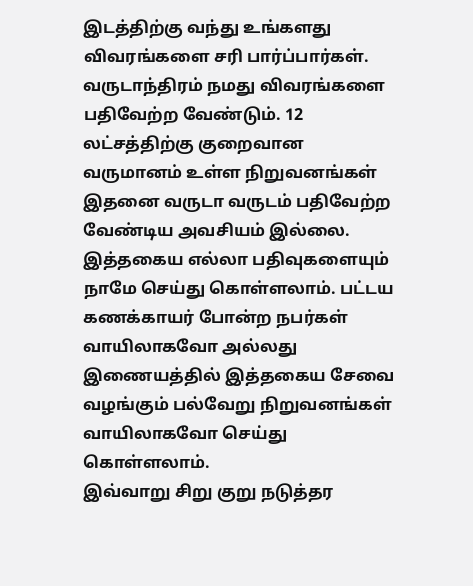இடத்திற்கு வந்து உங்களது விவரங்களை சரி பார்ப்பார்கள்.
வருடாந்திரம் நமது விவரங்களை பதிவேற்ற வேண்டும். 12 லட்சத்திற்கு குறைவான வருமானம் உள்ள நிறுவனங்கள் இதனை வருடா வருடம் பதிவேற்ற வேண்டிய அவசியம் இல்லை.
இத்தகைய எல்லா பதிவுகளையும் நாமே செய்து கொள்ளலாம். பட்டய கணக்காயர் போன்ற நபர்கள் வாயிலாகவோ அல்லது இணையத்தில் இத்தகைய சேவை வழங்கும் பல்வேறு நிறுவனங்கள் வாயிலாகவோ செய்து கொள்ளலாம்.
இவ்வாறு சிறு குறு நடுத்தர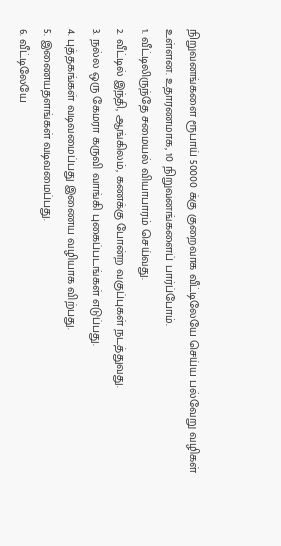நிறுவனங்களை ரூபாய் 50000 க்கு குறைவாக வீட்டிலேயே செய்ய பல்வேறு வழிகள் உள்ளன. உதாரணமாக, 10 நிறுவனங்களைப் பார்ப்போம்.
1. வீட்டிலிருந்தே சமையல் வியாபாரம் செய்வது.
2. வீட்டில் இந்தி, ஆங்கிலம், கணக்கு போன்ற வகுப்புகள் நடத்துவது.
3. நல்ல ஒரு கேமரா கருவி வாங்கி புகைப்படங்கள் எடுப்பது.
4. புத்தகங்கள் வடிவமைப்பது இணைய வழியாக விற்பது.
5. இணையதளங்கள் வடிவமைப்பது.
6. வீட்டிலேயே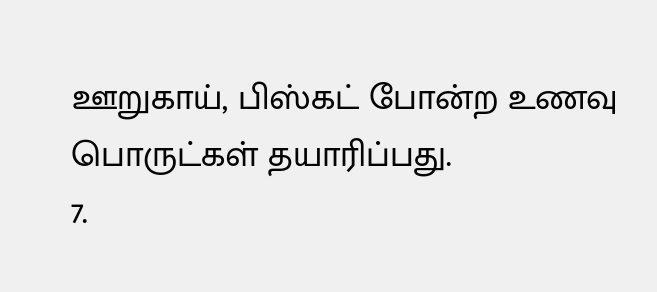ஊறுகாய், பிஸ்கட் போன்ற உணவு பொருட்கள் தயாரிப்பது.
7.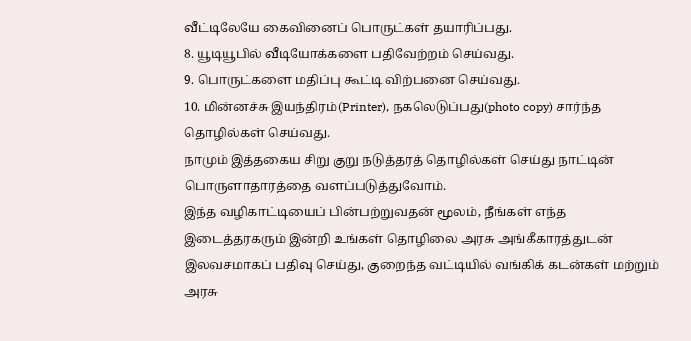வீட்டிலேயே கைவினைப் பொருட்கள் தயாரிப்பது.
8. யூடியூபில் வீடியோக்களை பதிவேற்றம் செய்வது.
9. பொருட்களை மதிப்பு கூட்டி விற்பனை செய்வது.
10. மின்னச்சு இயந்திரம்(Printer), நகலெடுப்பது(photo copy) சார்ந்த தொழில்கள் செய்வது.
நாமும் இத்தகைய சிறு குறு நடுத்தரத் தொழில்கள் செய்து நாட்டின் பொருளாதாரத்தை வளப்படுத்துவோம்.
இந்த வழிகாட்டியைப் பின்பற்றுவதன் மூலம், நீங்கள் எந்த இடைத்தரகரும் இன்றி உங்கள் தொழிலை அரசு அங்கீகாரத்துடன் இலவசமாகப் பதிவு செய்து, குறைந்த வட்டியில் வங்கிக் கடன்கள் மற்றும் அரசு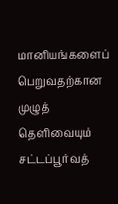மானியங்களைப் பெறுவதற்கான முழுத் தெளிவையும் சட்டப்பூர்வத்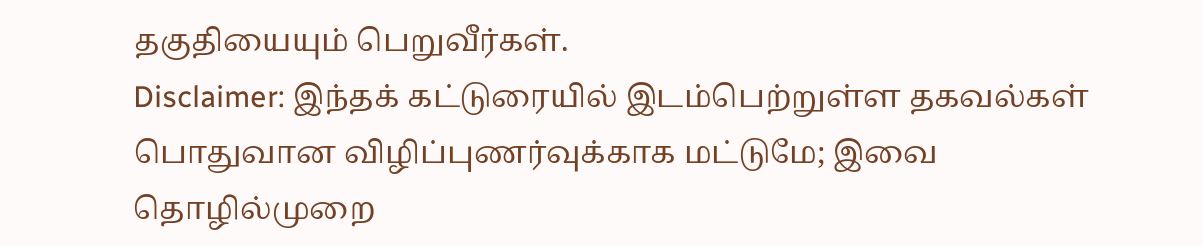தகுதியையும் பெறுவீர்கள்.
Disclaimer: இந்தக் கட்டுரையில் இடம்பெற்றுள்ள தகவல்கள் பொதுவான விழிப்புணர்வுக்காக மட்டுமே; இவை தொழில்முறை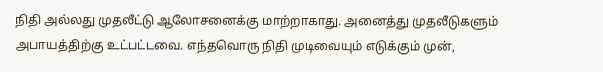நிதி அல்லது முதலீட்டு ஆலோசனைக்கு மாற்றாகாது. அனைத்து முதலீடுகளும் அபாயத்திற்கு உட்பட்டவை. எந்தவொரு நிதி முடிவையும் எடுக்கும் முன்,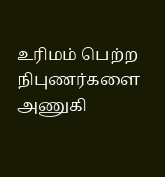உரிமம் பெற்ற நிபுணர்களை அணுகி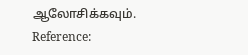ஆலோசிக்கவும்.
Reference: